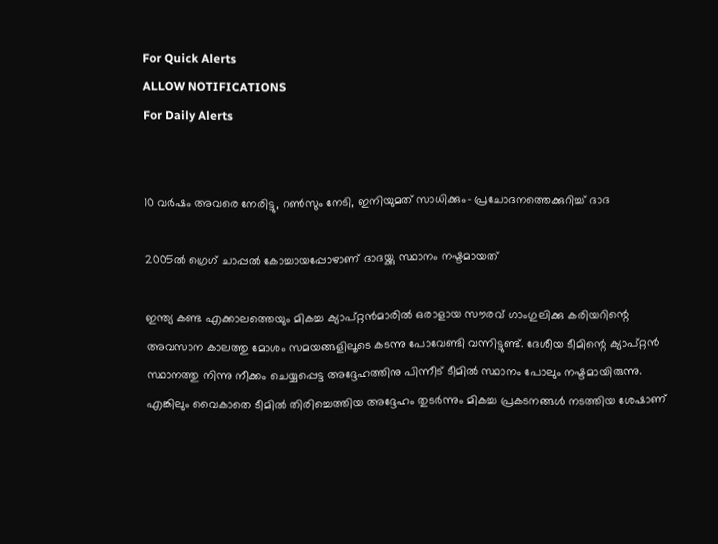For Quick Alerts
ALLOW NOTIFICATIONS
For Daily Alerts


10 വര്‍ഷം അവരെ നേരിട്ടു, റണ്‍സും നേടി, ഇനിയുമത് സാധിക്കും- പ്രചോദനത്തെക്കുറിച്ച് ദാദ

2005ല്‍ ഗ്രെഗ് ചാപ്പല്‍ കോച്ചായപ്പോഴാണ് ദാദയ്ക്കു സ്ഥാനം നഷ്ടമായത്

ഇന്ത്യ കണ്ട എക്കാലത്തെയും മികച്ച ക്യാപ്റ്റന്‍മാരില്‍ ഒരാളായ സൗരവ് ഗാംഗുലിക്കു കരിയറിന്റെ അവസാന കാലത്തു മോശം സമയങ്ങളിലൂടെ കടന്നു പോവേണ്ടി വന്നിട്ടുണ്ട്. ദേശീയ ടീമിന്റെ ക്യാപ്റ്റന്‍ സ്ഥാനത്തു നിന്നു നീക്കം ചെയ്യപ്പെട്ട അദ്ദേഹത്തിനു പിന്നീട് ടീമില്‍ സ്ഥാനം പോലും നഷ്ടമായിരുന്നു. എങ്കിലും വൈകാതെ ടീമില്‍ തിരിച്ചെത്തിയ അദ്ദേഹം തുടര്‍ന്നും മികച്ച പ്രകടനങ്ങള്‍ നടത്തിയ ശേഷാണ്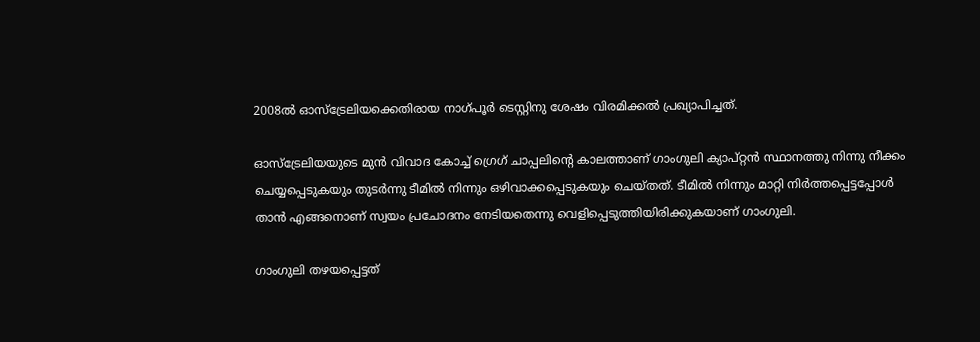2008ല്‍ ഓസ്‌ട്രേലിയക്കെതിരായ നാഗ്പൂര്‍ ടെസ്റ്റിനു ശേഷം വിരമിക്കല്‍ പ്രഖ്യാപിച്ചത്.

ഓസ്‌ട്രേലിയയുടെ മുന്‍ വിവാദ കോച്ച് ഗ്രെഗ് ചാപ്പലിന്റെ കാലത്താണ് ഗാംഗുലി ക്യാപ്റ്റന്‍ സ്ഥാനത്തു നിന്നു നീക്കം ചെയ്യപ്പെടുകയും തുടര്‍ന്നു ടീമില്‍ നിന്നും ഒഴിവാക്കപ്പെടുകയും ചെയ്തത്. ടീമില്‍ നിന്നും മാറ്റി നിര്‍ത്തപ്പെട്ടപ്പോള്‍ താന്‍ എങ്ങനൊണ് സ്വയം പ്രചോദനം നേടിയതെന്നു വെളിപ്പെടുത്തിയിരിക്കുകയാണ് ഗാംഗുലി.

ഗാംഗുലി തഴയപ്പെട്ടത്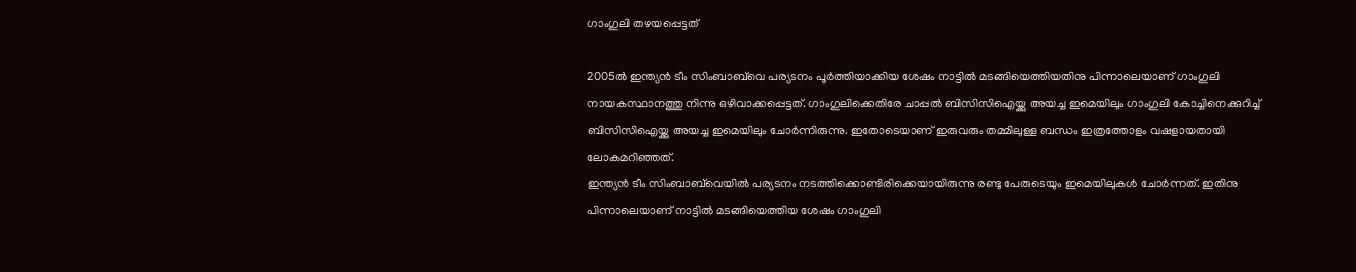ഗാംഗുലി തഴയപ്പെട്ടത്

2005ല്‍ ഇന്ത്യന്‍ ടീം സിംബാബ്‌വെ പര്യടനം പൂര്‍ത്തിയാക്കിയ ശേഷം നാട്ടില്‍ മടങ്ങിയെത്തിയതിനു പിന്നാലെയാണ് ഗാംഗുലി നായകസ്ഥാനത്തു നിന്നു ഒഴിവാക്കപ്പെട്ടത്. ഗാംഗുലിക്കെതിരേ ചാപ്പല്‍ ബിസിസിഐയ്ക്കു അയച്ച ഇമെയിലും ഗാംഗുലി കോച്ചിനെക്കുറിച്ച് ബിസിസിഐയ്ക്കു അയച്ച ഇമെയിലും ചോര്‍ന്നിരുന്നു. ഇതോടെയാണ് ഇരുവരും തമ്മിലുള്ള ബന്ധം ഇത്രത്തോളം വഷളായതായി ലോകമറിഞ്ഞത്.
ഇന്ത്യന്‍ ടീം സിംബാബ്‌വെയില്‍ പര്യടനം നടത്തിക്കൊണ്ടിരിക്കെയായിരുന്നു രണ്ടു പേരുടെയും ഇമെയിലുകള്‍ ചോര്‍ന്നത്. ഇതിനു പിന്നാലെയാണ് നാട്ടില്‍ മടങ്ങിയെത്തിയ ശേഷം ഗാംഗുലി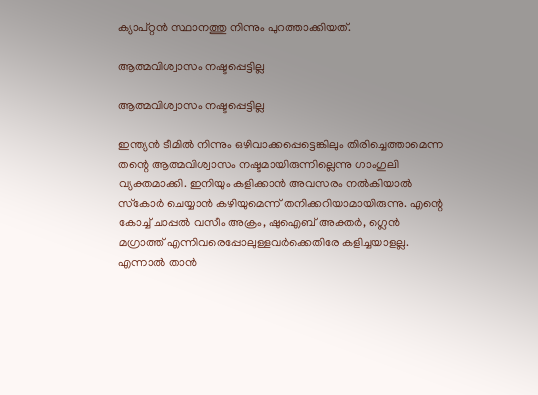ക്യാപ്റ്റന്‍ സ്ഥാനത്തു നിന്നും പുറത്താക്കിയത്.

ആത്മവിശ്വാസം നഷ്ടപ്പെട്ടില്ല

ആത്മവിശ്വാസം നഷ്ടപ്പെട്ടില്ല

ഇന്ത്യന്‍ ടീമില്‍ നിന്നും ഒഴിവാക്കപ്പെട്ടെങ്കിലും തിരിച്ചെത്താമെന്ന തന്റെ ആത്മവിശ്വാസം നഷ്ടമായിരുന്നില്ലെന്നു ഗാംഗുലി വ്യക്തമാക്കി. ഇനിയും കളിക്കാന്‍ അവസരം നല്‍കിയാല്‍ സ്‌കോര്‍ ചെയ്യാന്‍ കഴിയുമെന്ന് തനിക്കറിയാമായിരുന്നു. എന്റെ കോച്ച് ചാപ്പല്‍ വസീം അക്രം, ഷുഐബ് അക്തര്‍, ഗ്ലെന്‍ മഗ്രാത്ത് എന്നിവരെപ്പോലുള്ളവര്‍ക്കെതിരേ കളിച്ചയാളല്ല. എന്നാല്‍ താന്‍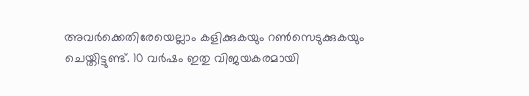അവര്‍ക്കെതിരേയെല്ലാം കളിക്കുകയും റണ്‍സെടുക്കുകയും ചെയ്തിട്ടുണ്ട്. 10 വര്‍ഷം ഇതു വിജയകരമായി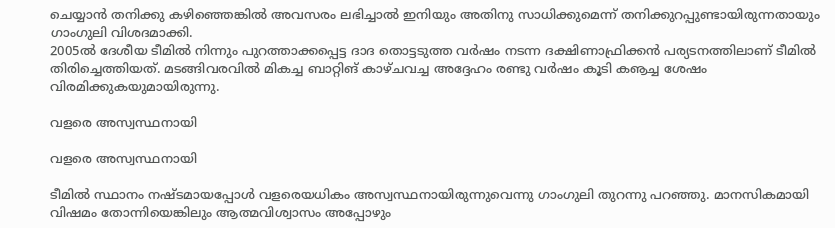ചെയ്യാന്‍ തനിക്കു കഴിഞ്ഞെങ്കില്‍ അവസരം ലഭിച്ചാല്‍ ഇനിയും അതിനു സാധിക്കുമെന്ന് തനിക്കുറപ്പുണ്ടായിരുന്നതായും ഗാംഗുലി വിശദമാക്കി.
2005ല്‍ ദേശീയ ടീമില്‍ നിന്നും പുറത്താക്കപ്പെട്ട ദാദ തൊട്ടടുത്ത വര്‍ഷം നടന്ന ദക്ഷിണാഫ്രിക്കന്‍ പര്യടനത്തിലാണ് ടീമില്‍ തിരിച്ചെത്തിയത്. മടങ്ങിവരവില്‍ മികച്ച ബാറ്റിങ് കാഴ്ചവച്ച അദ്ദേഹം രണ്ടു വര്‍ഷം കൂടി കൡച്ച ശേഷം വിരമിക്കുകയുമായിരുന്നു.

വളരെ അസ്വസ്ഥനായി

വളരെ അസ്വസ്ഥനായി

ടീമില്‍ സ്ഥാനം നഷ്ടമായപ്പോള്‍ വളരെയധികം അസ്വസ്ഥനായിരുന്നുവെന്നു ഗാംഗുലി തുറന്നു പറഞ്ഞു. മാനസികമായി വിഷമം തോന്നിയെങ്കിലും ആത്മവിശ്വാസം അപ്പോഴും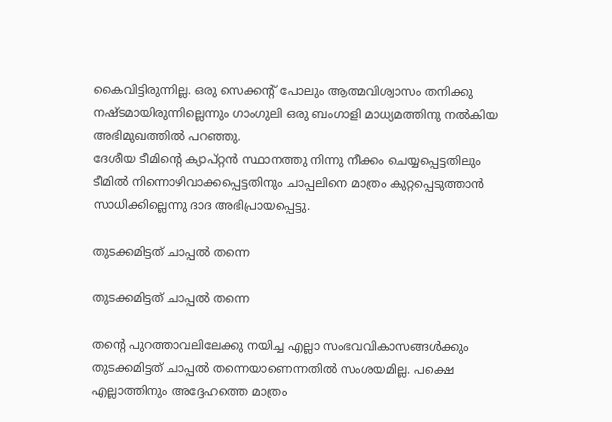കൈവിട്ടിരുന്നില്ല. ഒരു സെക്കന്റ് പോലും ആത്മവിശ്വാസം തനിക്കു നഷ്ടമായിരുന്നില്ലെന്നും ഗാംഗുലി ഒരു ബംഗാളി മാധ്യമത്തിനു നല്‍കിയ അഭിമുഖത്തില്‍ പറഞ്ഞു.
ദേശീയ ടീമിന്റെ ക്യാപ്റ്റന്‍ സ്ഥാനത്തു നിന്നു നീക്കം ചെയ്യപ്പെട്ടതിലും ടീമില്‍ നിന്നൊഴിവാക്കപ്പെട്ടതിനും ചാപ്പലിനെ മാത്രം കുറ്റപ്പെടുത്താന്‍ സാധിക്കില്ലെന്നു ദാദ അഭിപ്രായപ്പെട്ടു.

തുടക്കമിട്ടത് ചാപ്പല്‍ തന്നെ

തുടക്കമിട്ടത് ചാപ്പല്‍ തന്നെ

തന്റെ പുറത്താവലിലേക്കു നയിച്ച എല്ലാ സംഭവവികാസങ്ങള്‍ക്കും തുടക്കമിട്ടത് ചാപ്പല്‍ തന്നെയാണെന്നതില്‍ സംശയമില്ല. പക്ഷെ എല്ലാത്തിനും അദ്ദേഹത്തെ മാത്രം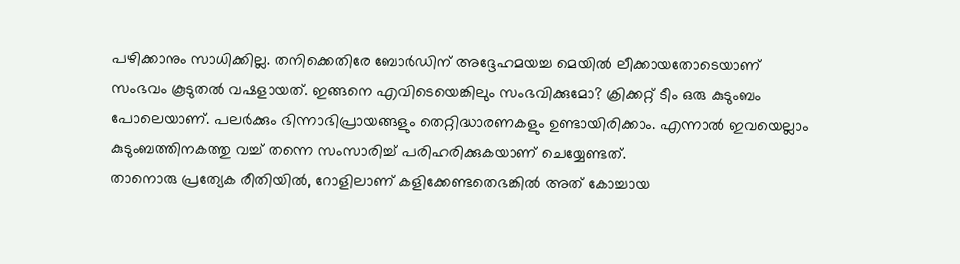പഴിക്കാനും സാധിക്കില്ല. തനിക്കെതിരേ ബോര്‍ഡിന് അദ്ദേഹമയച്ച മെയില്‍ ലീക്കായതോടെയാണ് സംഭവം കൂടുതല്‍ വഷളായത്. ഇങ്ങനെ എവിടെയെങ്കിലും സംഭവിക്കുമോ? ക്രിക്കറ്റ് ടീം ഒരു കുടുംബം പോലെയാണ്. പലര്‍ക്കും ഭിന്നാഭിപ്രായങ്ങളും തെറ്റിദ്ധാരണകളും ഉണ്ടായിരിക്കാം. എന്നാല്‍ ഇവയെല്ലാം കുടുംബത്തിനകത്തു വച്ച് തന്നെ സംസാരിച്ച് പരിഹരിക്കുകയാണ് ചെയ്യേണ്ടത്.
താനൊരു പ്രത്യേക രീതിയില്‍, റോളിലാണ് കളിക്കേണ്ടതെഭങ്കില്‍ അത് കോച്ചായ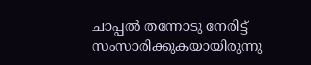ചാപ്പല്‍ തന്നോടു നേരിട്ട് സംസാരിക്കുകയായിരുന്നു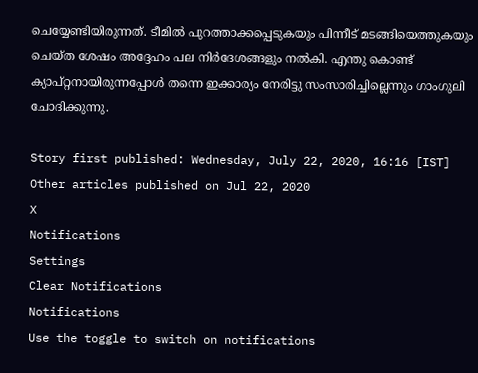ചെയ്യേണ്ടിയിരുന്നത്. ടീമില്‍ പുറത്താക്കപ്പെടുകയും പിന്നീട് മടങ്ങിയെത്തുകയും ചെയ്ത ശേഷം അദ്ദേഹം പല നിര്‍ദേശങ്ങളും നല്‍കി. എന്തു കൊണ്ട് ക്യാപ്റ്റനായിരുന്നപ്പോള്‍ തന്നെ ഇക്കാര്യം നേരിട്ടു സംസാരിച്ചില്ലെന്നും ഗാംഗുലി ചോദിക്കുന്നു.

Story first published: Wednesday, July 22, 2020, 16:16 [IST]
Other articles published on Jul 22, 2020
X
Notifications
Settings
Clear Notifications
Notifications
Use the toggle to switch on notifications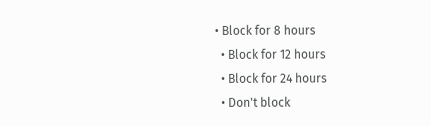• Block for 8 hours
  • Block for 12 hours
  • Block for 24 hours
  • Don't block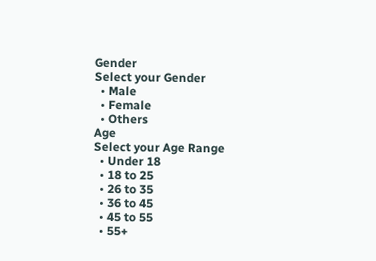Gender
Select your Gender
  • Male
  • Female
  • Others
Age
Select your Age Range
  • Under 18
  • 18 to 25
  • 26 to 35
  • 36 to 45
  • 45 to 55
  • 55+